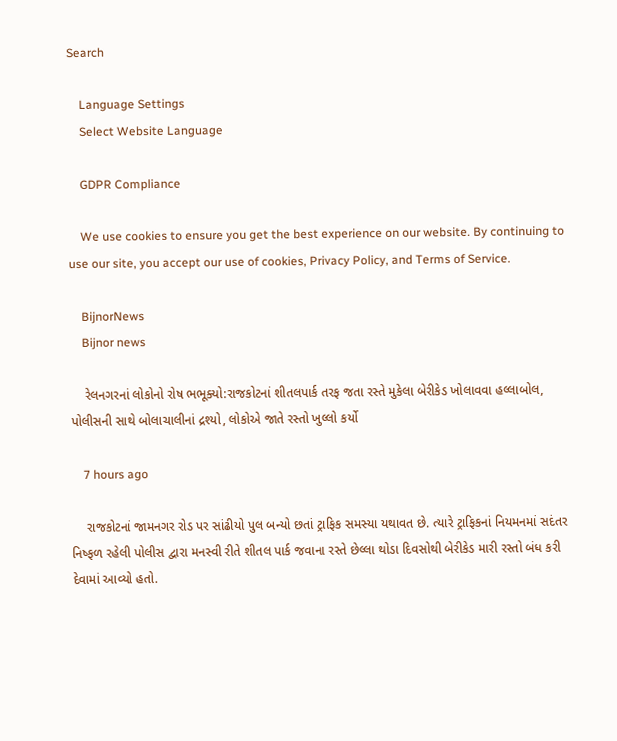Search

    Language Settings
    Select Website Language

    GDPR Compliance

    We use cookies to ensure you get the best experience on our website. By continuing to use our site, you accept our use of cookies, Privacy Policy, and Terms of Service.

    BijnorNews
    Bijnor news

    રેલનગરનાં લોકોનો રોષ ભભૂક્યો:રાજકોટનાં શીતલપાર્ક તરફ જતા રસ્તે મુકેલા બેરીકેડ ખોલાવવા હલ્લાબોલ, પોલીસની સાથે બોલાચાલીનાં દ્રશ્યો, લોકોએ જાતે રસ્તો ખુલ્લો કર્યો

    7 hours ago

    રાજકોટનાં જામનગર રોડ પર સાંઢીયો પુલ બન્યો છતાં ટ્રાફિક સમસ્યા યથાવત છે. ત્યારે ટ્રાફિકનાં નિયમનમાં સદંતર નિષ્ફળ રહેલી પોલીસ દ્વારા મનસ્વી રીતે શીતલ પાર્ક જવાના રસ્તે છેલ્લા થોડા દિવસોથી બેરીકેડ મારી રસ્તો બંધ કરી દેવામાં આવ્યો હતો.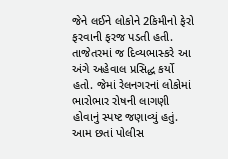જેને લઈને લોકોને 2કિમીનો ફેરો ફરવાની ફરજ પડતી હતી. તાજેતરમાં જ દિવ્યભાસ્કરે આ અંગે અહેવાલ પ્રસિદ્ધ કર્યો હતો. જેમાં રેલનગરનાં લોકોમાં ભારોભાર રોષની લાગણી હોવાનું સ્પષ્ટ જણાવ્યું હતું. આમ છતાં પોલીસ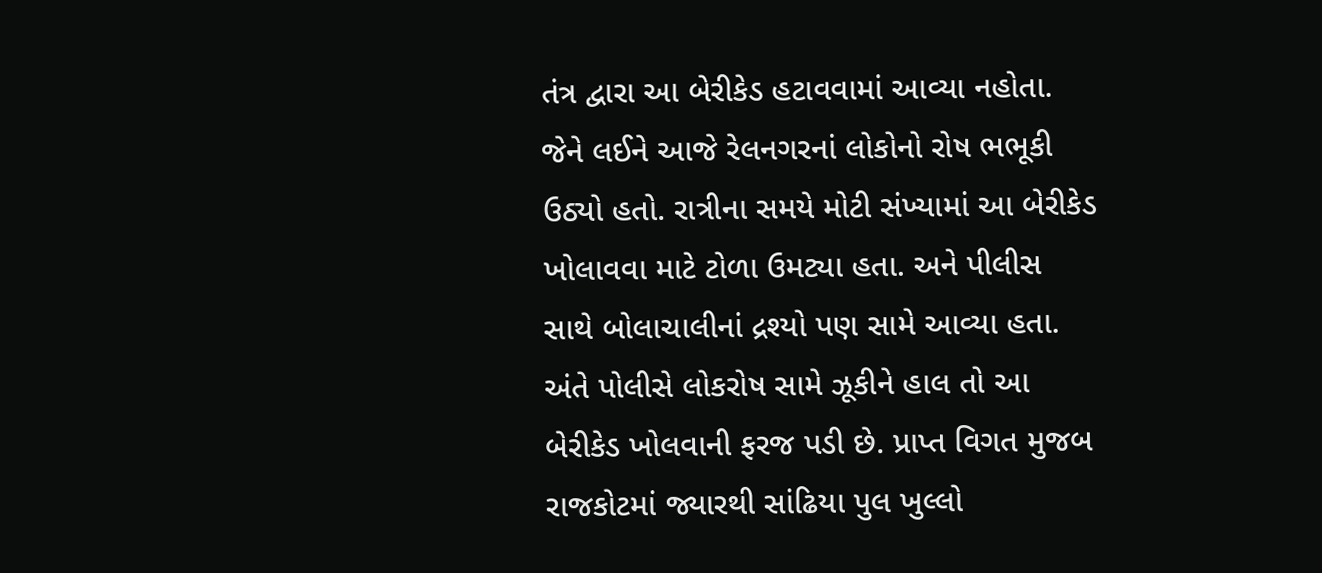તંત્ર દ્વારા આ બેરીકેડ હટાવવામાં આવ્યા નહોતા. જેને લઈને આજે રેલનગરનાં લોકોનો રોષ ભભૂકી ઉઠ્યો હતો. રાત્રીના સમયે મોટી સંખ્યામાં આ બેરીકેડ ખોલાવવા માટે ટોળા ઉમટ્યા હતા. અને પીલીસ સાથે બોલાચાલીનાં દ્રશ્યો પણ સામે આવ્યા હતા. અંતે પોલીસે લોકરોષ સામે ઝૂકીને હાલ તો આ બેરીકેડ ખોલવાની ફરજ પડી છે. પ્રાપ્ત વિગત મુજબ રાજકોટમાં જ્યારથી સાંઢિયા પુલ ખુલ્લો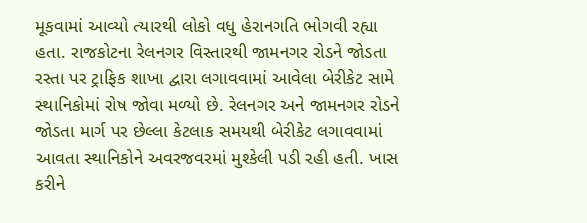મૂકવામાં આવ્યો ત્યારથી લોકો વધુ હેરાનગતિ ભોગવી રહ્યા હતા. રાજકોટના રેલનગર વિસ્તારથી જામનગર રોડને જોડતા રસ્તા પર ટ્રાફિક શાખા દ્વારા લગાવવામાં આવેલા બેરીકેટ સામે સ્થાનિકોમાં રોષ જોવા મળ્યો છે. રેલનગર અને જામનગર રોડને જોડતા માર્ગ પર છેલ્લા કેટલાક સમયથી બેરીકેટ લગાવવામાં આવતા સ્થાનિકોને અવરજવરમાં મુશ્કેલી પડી રહી હતી. ખાસ કરીને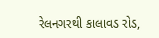રેલનગરથી કાલાવડ રોડ,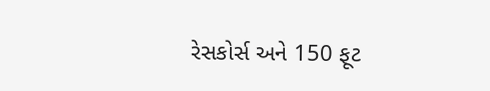રેસકોર્સ અને 150 ફૂટ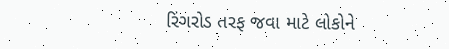રિંગરોડ તરફ જવા માટે લોકોને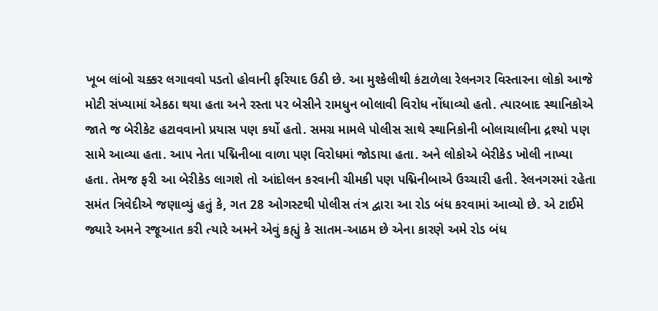ખૂબ લાંબો ચક્કર લગાવવો પડતો હોવાની ફરિયાદ ઉઠી છે. આ મુશ્કેલીથી કંટાળેલા રેલનગર વિસ્તારના લોકો આજે મોટી સંખ્યામાં એકઠા થયા હતા અને રસ્તા પર બેસીને રામધુન બોલાવી વિરોધ નોંધાવ્યો હતો. ત્યારબાદ સ્થાનિકોએ જાતે જ બેરીકેટ હટાવવાનો પ્રયાસ પણ કર્યો હતો. સમગ્ર મામલે પોલીસ સાથે સ્થાનિકોની બોલાચાલીના દ્રશ્યો પણ સામે આવ્યા હતા. આપ નેતા પદ્મિનીબા વાળા પણ વિરોધમાં જોડાયા હતા. અને લોકોએ બેરીકેડ ખોલી નાખ્યા હતા. તેમજ ફરી આ બેરીકેડ લાગશે તો આંદોલન કરવાની ચીમકી પણ પદ્મિનીબાએ ઉચ્ચારી હતી. રેલનગરમાં રહેતા સમંત ત્રિવેદીએ જણાવ્યું હતું કે, ગત 28 ઓગસ્ટથી પોલીસ તંત્ર દ્વારા આ રોડ બંધ કરવામાં આવ્યો છે. એ ટાઈમે જ્યારે અમને રજૂઆત કરી ત્યારે અમને એવું કહ્યું કે સાતમ-આઠમ છે એના કારણે અમે રોડ બંધ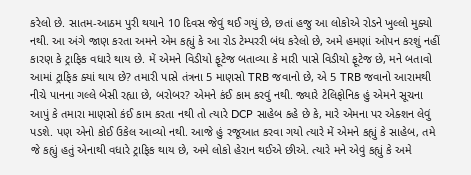કરેલો છે. સાતમ-આઠમ પુરી થયાને 10 દિવસ જેવું થઈ ગયું છે, છતાં હજુ આ લોકોએ રોડને ખુલ્લો મુક્યો નથી. આ અંગે જાણ કરતા અમને એમ કહ્યું કે આ રોડ ટેમ્પરરી બંધ કરેલો છે, અમે હમણાં ઓપન કરશું નહીં કારણ કે ટ્રાફિક વધારે થાય છે. મેં એમને વિડીયો ફૂટેજ બતાવ્યા કે મારી પાસે વિડીયો ફૂટેજ છે, મને બતાવો આમાં ટ્રાફિક ક્યાં થાય છે? તમારી પાસે તંત્રના 5 માણસો TRB જવાનો છે, એ 5 TRB જવાનો આરામથી નીચે પાનના ગલ્લે બેસી રહ્યા છે, બરોબર? એમને કંઈ કામ કરવું નથી. જ્યારે ટેલિફોનિક હું એમને સૂચના આપું કે તમારા માણસો કંઈ કામ કરતા નથી તો ત્યારે DCP સાહેબ કહે છે કે, મારે એમના પર એક્શન લેવું પડશે. પણ એનો કોઈ ઉકેલ આવ્યો નથી. આજે હું રજૂઆત કરવા ગયો ત્યારે મેં એમને કહ્યું કે સાહેબ, તમે જે કહ્યું હતું એનાથી વધારે ટ્રાફિક થાય છે, અમે લોકો હેરાન થઈએ છીએ. ત્યારે મને એવું કહ્યું કે અમે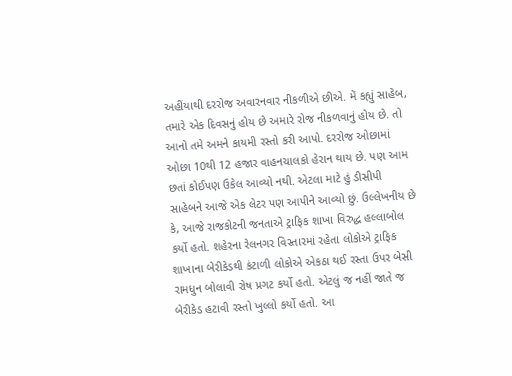અહીંયાથી દરરોજ અવારનવાર નીકળીએ છીએ. મેં કહ્યું સાહેબ, તમારે એક દિવસનું હોય છે અમારે રોજ નીકળવાનું હોય છે. તો આનો તમે અમને કાયમી રસ્તો કરી આપો. દરરોજ ઓછામાં ઓછા 10થી 12 હજાર વાહનચાલકો હેરાન થાય છે. પણ આમ છતાં કોઈપણ ઉકેલ આવ્યો નથી. એટલા માટે હું ડીસીપી સાહેબને આજે એક લેટર પણ આપીને આવ્યો છું. ઉલ્લેખનીય છે કે, આજે રાજકોટની જનતાએ ટ્રાફિક શાખા વિરુદ્ધ હલ્લાબોલ કર્યો હતો. શહેરના રેલનગર વિસ્તારમાં રહેતા લોકોએ ટ્રાફિક શાખાના બેરીકેડથી કંટાળી લોકોએ એકઠા થઈ રસ્તા ઉપર બેસી રામધુન બોલાવી રોષ પ્રગટ કર્યો હતો. એટલું જ નહીં જાતે જ બેરીકેડ હટાવી રસ્તો ખુલ્લો કર્યો હતો. આ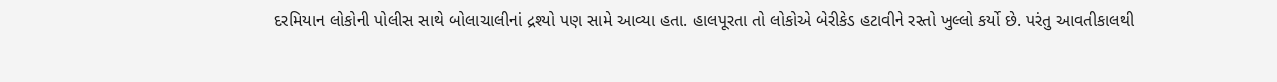દરમિયાન લોકોની પોલીસ સાથે બોલાચાલીનાં દ્રશ્યો પણ સામે આવ્યા હતા. હાલપૂરતા તો લોકોએ બેરીકેડ હટાવીને રસ્તો ખુલ્લો કર્યો છે. પરંતુ આવતીકાલથી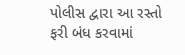પોલીસ દ્વારા આ રસ્તો ફરી બંધ કરવામાં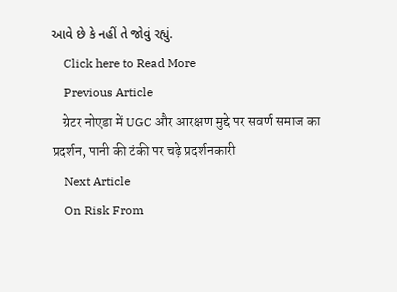આવે છે કે નહીં તે જોવું રહ્યું.
    Click here to Read More
    Previous Article
    ग्रेटर नोएडा में UGC और आरक्षण मुद्दे पर सवर्ण समाज का प्रदर्शन, पानी की टंकी पर चढ़े प्रदर्शनकारी
    Next Article
    On Risk From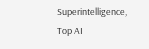Superintelligence, Top AI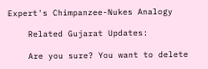Expert's Chimpanzee-Nukes Analogy

    Related Gujarat Updates:

    Are you sure? You want to delete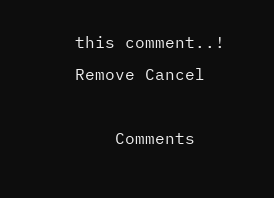this comment..! Remove Cancel

    Comments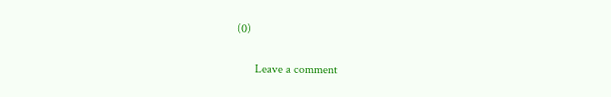(0)

      Leave a comment